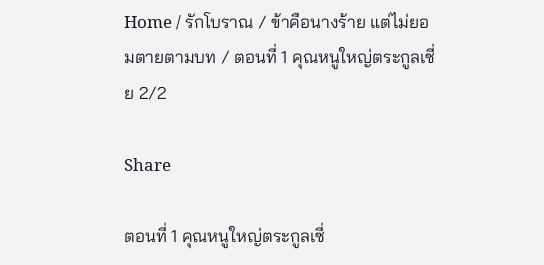Home / รักโบราณ / ข้าคือนางร้าย แต่ไม่ยอมตายตามบท / ตอนที่ 1 คุณหนูใหญ่ตระกูลเซี่ย 2/2

Share

ตอนที่ 1 คุณหนูใหญ่ตระกูลเซี่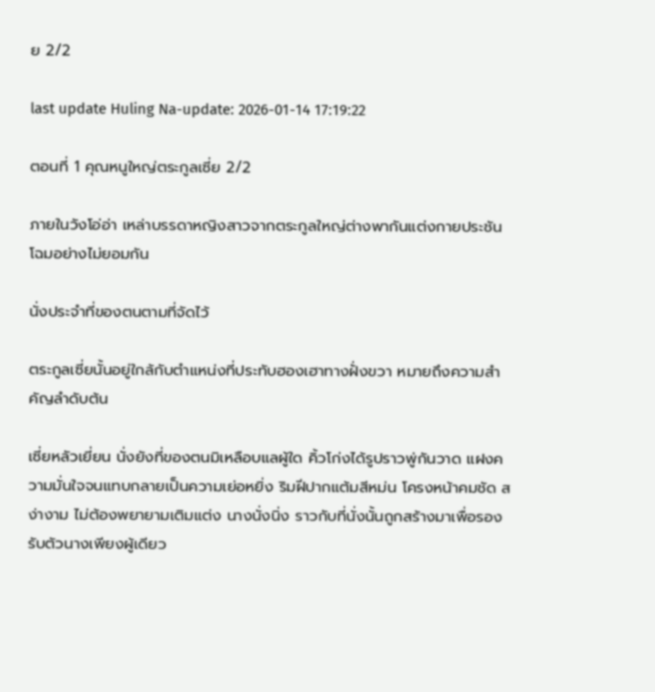ย 2/2

last update Huling Na-update: 2026-01-14 17:19:22

ตอนที่ 1 คุณหนูใหญ่ตระกูลเซี่ย 2/2

ภายในวังโอ่อ่า เหล่าบรรดาหญิงสาวจากตระกูลใหญ่ต่างพากันแต่งกายประชันโฉมอย่างไม่ยอมกัน

นั่งประจำที่ของตนตามที่จัดไว้

ตระกูลเซี่ยนั้นอยู่ใกล้กับตำแหน่งที่ประทับฮองเฮาทางฝั่งขวา หมายถึงความสำคัญลำดับต้น

เซี่ยหลัวเยี่ยน นั่งยังที่ของตนมิเหลือบแลผู้ใด คิ้วโก่งได้รูปราวพู่กันวาด แฝงความมั่นใจจนแทบกลายเป็นความเย่อหยิ่ง ริมฝีปากแต้มสีหม่น โครงหน้าคมชัด สง่างาม ไม่ต้องพยายามเติมแต่ง นางนั่งนิ่ง ราวกับที่นั่งนั้นถูกสร้างมาเพื่อรองรับตัวนางเพียงผู้เดียว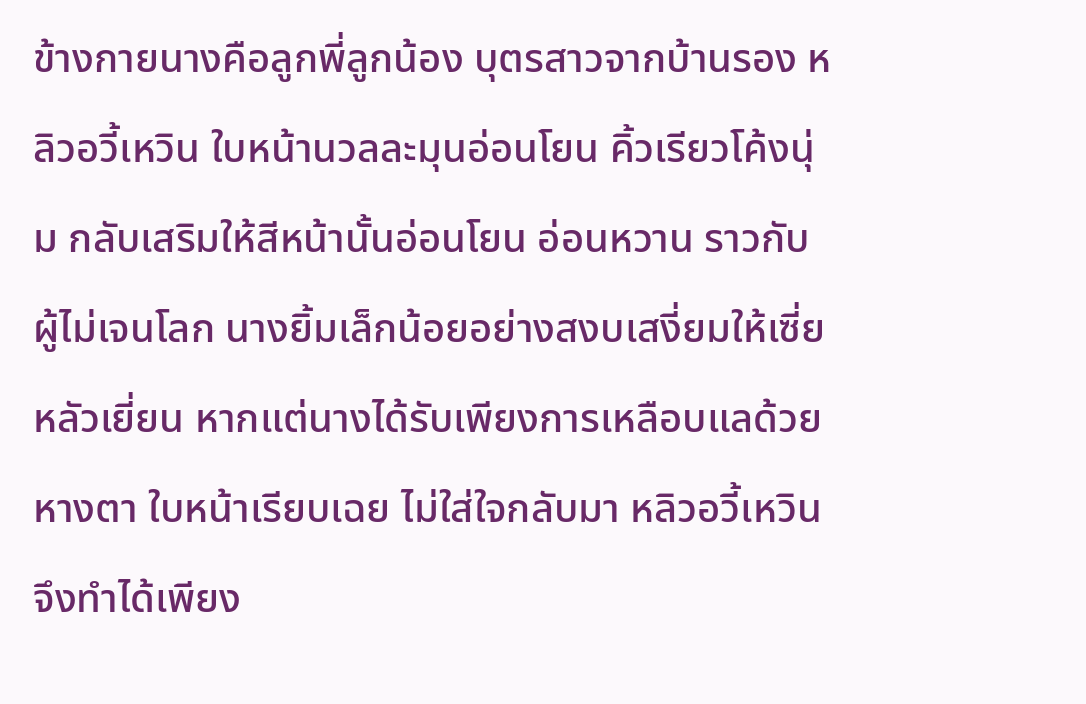ข้างกายนางคือลูกพี่ลูกน้อง บุตรสาวจากบ้านรอง หลิวอวี้เหวิน ใบหน้านวลละมุนอ่อนโยน คิ้วเรียวโค้งนุ่ม กลับเสริมให้สีหน้านั้นอ่อนโยน อ่อนหวาน ราวกับผู้ไม่เจนโลก นางยิ้มเล็กน้อยอย่างสงบเสงี่ยมให้เซี่ยหลัวเยี่ยน หากแต่นางได้รับเพียงการเหลือบแลด้วยหางตา ใบหน้าเรียบเฉย ไม่ใส่ใจกลับมา หลิวอวี้เหวินจึงทำได้เพียง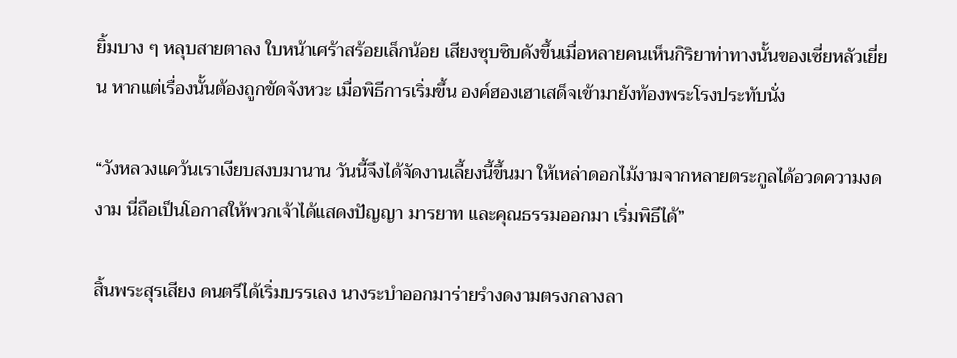ยิ้มบาง ๆ หลุบสายตาลง ใบหน้าเศร้าสร้อยเล็กน้อย เสียงซุบซิบดังขึ้นเมื่อหลายคนเห็นกิริยาท่าทางนั้นของเซี่ยหลัวเยี่ยน หากแต่เรื่องนั้นต้องถูกขัดจังหวะ เมื่อพิธีการเริ่มขึ้น องค์ฮองเฮาเสด็จเข้ามายังท้องพระโรงประทับนั่ง

“วังหลวงแคว้นเราเงียบสงบมานาน วันนี้จึงได้จัดงานเลี้ยงนี้ขึ้นมา ให้เหล่าดอกไม้งามจากหลายตระกูลได้อวดความงดงาม นี่ถือเป็นโอกาสให้พวกเจ้าได้แสดงปัญญา มารยาท และคุณธรรมออกมา เริ่มพิธีได้”

สิ้นพระสุรเสียง ดนตรีได้เริ่มบรรเลง นางระบำออกมาร่ายรำงดงามตรงกลางลา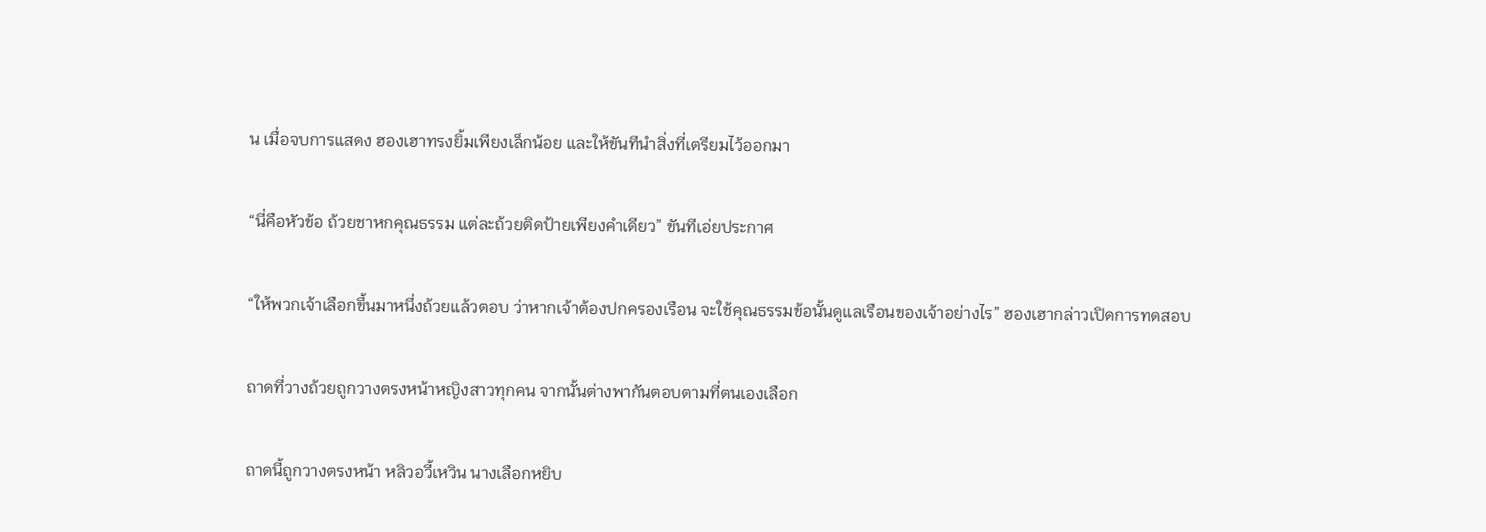น เมื่อจบการแสดง ฮองเฮาทรงยิ้มเพียงเล็กน้อย และให้ขันทีนำสิ่งที่เตรียมไว้ออกมา

“นี่คือหัวข้อ ถ้วยชาหกคุณธรรม แต่ละถ้วยติดป้ายเพียงคำเดียว” ขันทีเอ่ยประกาศ

“ให้พวกเจ้าเลือกขึ้นมาหนึ่งถ้วยแล้วตอบ ว่าหากเจ้าต้องปกครองเรือน จะใช้คุณธรรมข้อนั้นดูแลเรือนของเจ้าอย่างไร” ฮองเฮากล่าวเปิดการทดสอบ

ถาดที่วางถ้วยถูกวางตรงหน้าหญิงสาวทุกคน จากนั้นต่างพากันตอบตามที่ตนเองเลือก

ถาดนี้ถูกวางตรงหน้า หลิวอวี้เหวิน นางเลือกหยิบ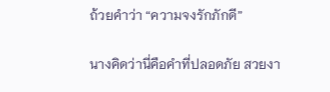ถ้วยคำว่า “ความจงรักภักดี”

นางคิดว่านี่คือคำที่ปลอดภัย สวยงา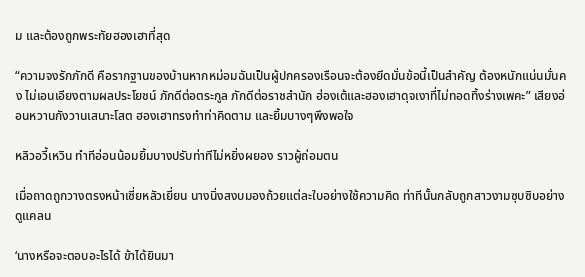ม และต้องถูกพระทัยฮองเฮาที่สุด

“ความจงรักภักดี คือรากฐานของบ้านหากหม่อมฉันเป็นผู้ปกครองเรือนจะต้องยึดมั่นข้อนี้เป็นสำคัญ ต้องหนักแน่นมั่นคง ไม่เอนเอียงตามผลประโยชน์ ภักดีต่อตระกูล ภักดีต่อราชสำนัก ฮ่องเต้และฮองเฮาดุจเงาที่ไม่ทอดทิ้งร่างเพคะ” เสียงอ่อนหวานกังวานเสนาะโสต ฮองเฮาทรงทำท่าคิดตาม และยิ้มบางๆพึงพอใจ

หลิวอวี้เหวิน ทำทีอ่อนน้อมยิ้มบางปรับท่าทีไม่หยิ่งผยอง ราวผู้ถ่อมตน

เมื่อถาดถูกวางตรงหน้าเซี่ยหลัวเยี่ยน นางนิ่งสงบมองถ้วยแต่ละใบอย่างใช้ความคิด ท่าทีนั้นกลับถูกสาวงามซุบซิบอย่างดูแคลน

‘นางหรือจะตอบอะไรได้ ข้าได้ยินมา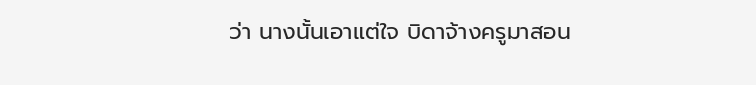ว่า นางนั้นเอาแต่ใจ บิดาจ้างครูมาสอน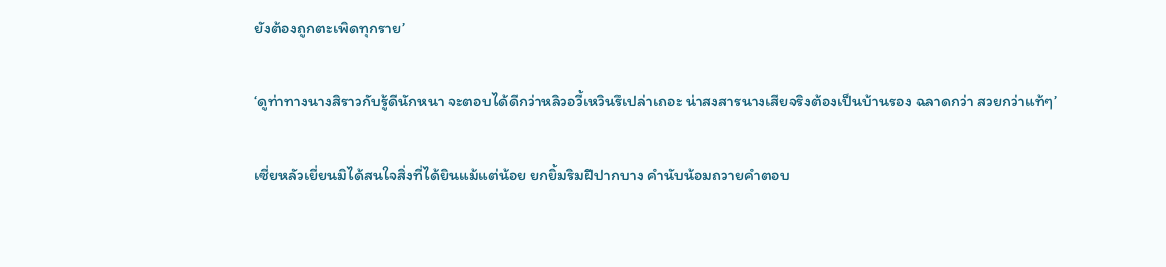ยังต้องถูกตะเพิดทุกราย’

‘ดูท่าทางนางสิราวกับรู้ดีนักหนา จะตอบได้ดีกว่าหลิวอวี้เหวินรึเปล่าเถอะ น่าสงสารนางเสียจริงต้องเป็นบ้านรอง ฉลาดกว่า สวยกว่าแท้ๆ’

เซี่ยหลัวเยี่ยนมิได้สนใจสิ่งที่ได้ยินแม้แต่น้อย ยกยิ้มริมฝีปากบาง คำนับน้อมถวายคำตอบ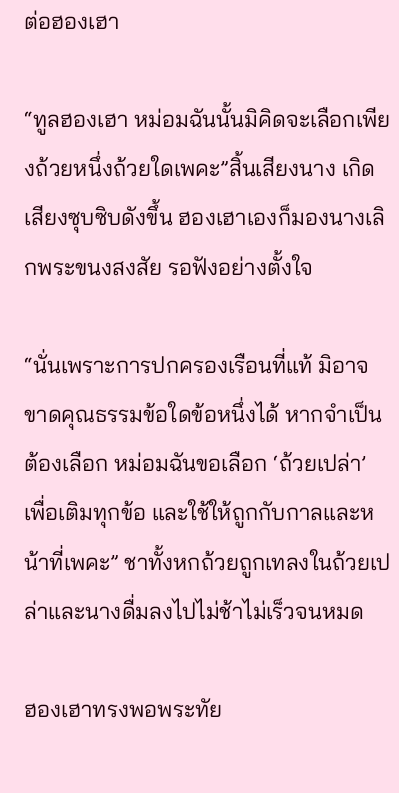ต่อฮองเฮา

“ทูลฮองเฮา หม่อมฉันนั้นมิคิดจะเลือกเพียงถ้วยหนึ่งถ้วยใดเพคะ”สิ้นเสียงนาง เกิดเสียงซุบซิบดังขึ้น ฮองเฮาเองก็มองนางเลิกพระขนงสงสัย รอฟังอย่างตั้งใจ

“นั่นเพราะการปกครองเรือนที่แท้ มิอาจขาดคุณธรรมข้อใดข้อหนึ่งได้ หากจำเป็นต้องเลือก หม่อมฉันขอเลือก ‘ถ้วยเปล่า’ เพื่อเติมทุกข้อ และใช้ให้ถูกกับกาลและหน้าที่เพคะ” ชาทั้งหกถ้วยถูกเทลงในถ้วยเปล่าและนางดื่มลงไปไม่ช้าไม่เร็วจนหมด

ฮองเฮาทรงพอพระทัย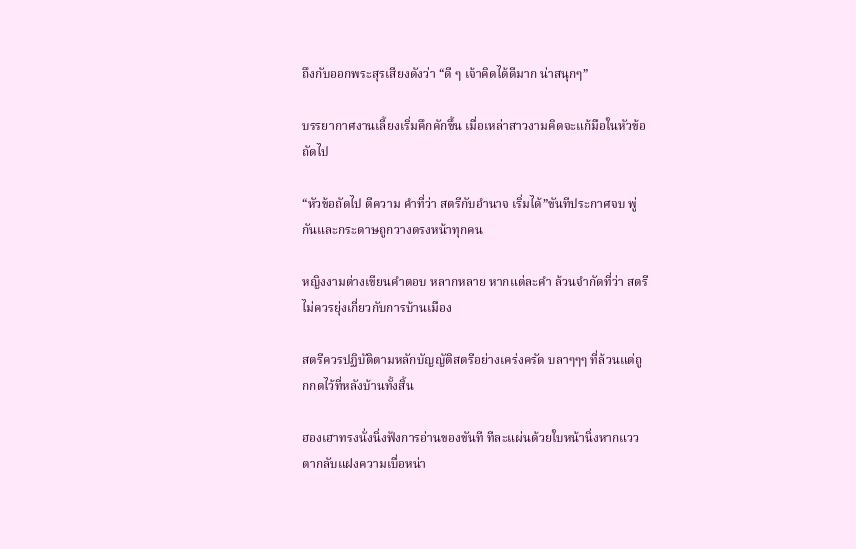ถึงกับออกพระสุรเสียงดังว่า “ดี ๆ เจ้าคิดได้ดีมาก น่าสนุกๆ”

บรรยากาศงานเลี้ยงเริ่มคึกคักขึ้น เมื่อเหล่าสาวงามคิดจะแก้มือในหัวข้อถัดไป

“หัวข้อถัดไป ตีความ คำที่ว่า สตรีกับอำนาจ เริ่มได้”ขันทีประกาศจบ พู่กันและกระดาษถูกวางตรงหน้าทุกคน

หญิงงามต่างเขียนคำตอบ หลากหลาย หากแต่ละคำ ล้วนจำกัดที่ว่า สตรีไม่ควรยุ่งเกี่ยวกับการบ้านเมือง

สตรีควรปฏิบัติตามหลักบัญญัติสตรีอย่างเคร่งครัด บลาๆๆๆ ที่ล้วนแต่ถูกกดไว้ที่หลังบ้านทั้งสิ้น

ฮองเฮาทรงนั่งนิ่งฟังการอ่านของขันที ทีละแผ่นด้วยใบหน้านิ่งหากแววตากลับแฝงความเบื่อหน่า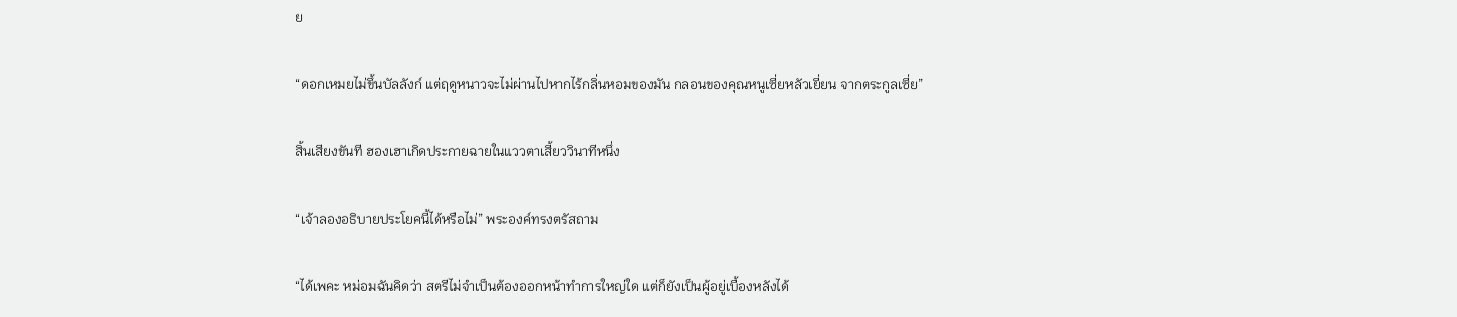ย

“ดอกเหมยไม่ขึ้นบัลลังก์ แต่ฤดูหนาวจะไม่ผ่านไปหากไร้กลิ่นหอมของมัน กลอนของคุณหนูเซี่ยหลัวเยี่ยน จากตระกูลเซี่ย”

สิ้นเสียงขันที ฮองเฮาเกิดประกายฉายในแววตาเสี้ยววินาทีหนึ่ง

“เจ้าลองอธิบายประโยคนี้ได้หรือไม่” พระองค์ทรงตรัสถาม

“ได้เพคะ หม่อมฉันคิดว่า สตรีไม่จำเป็นต้องออกหน้าทำการใหญ่ใด แต่ก็ยังเป็นผู้อยู่เบื้องหลังได้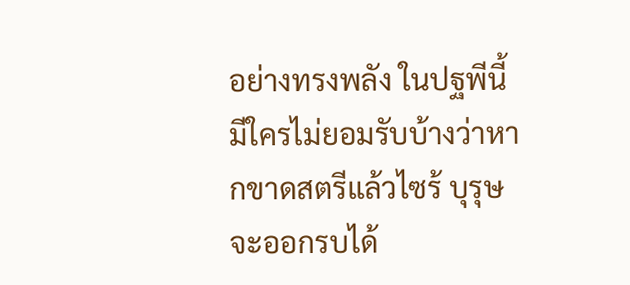อย่างทรงพลัง ในปฐพีนี้ มีใครไม่ยอมรับบ้างว่าหากขาดสตรีแล้วไซร้ บุรุษจะออกรบได้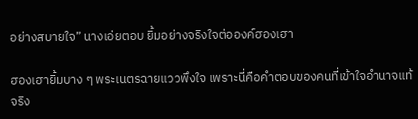อย่างสบายใจ” นางเอ่ยตอบ ยิ้มอย่างจริงใจต่อองค์ฮองเฮา

ฮองเฮายิ้มบาง ๆ พระเนตรฉายแววพึงใจ เพราะนี่คือคำตอบของคนที่เข้าใจอำนาจแท้จริง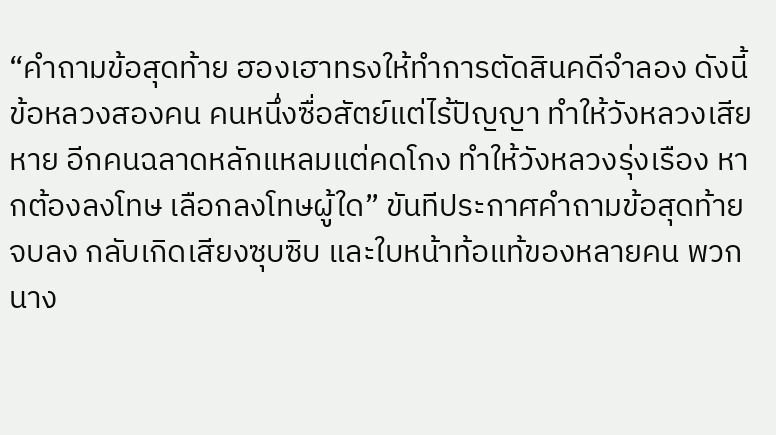“คำถามข้อสุดท้าย ฮองเฮาทรงให้ทำการตัดสินคดีจำลอง ดังนี้ ข้อหลวงสองคน คนหนึ่งซื่อสัตย์แต่ไร้ปัญญา ทำให้วังหลวงเสียหาย อีกคนฉลาดหลักแหลมแต่คดโกง ทำให้วังหลวงรุ่งเรือง หากต้องลงโทษ เลือกลงโทษผู้ใด” ขันทีประกาศคำถามข้อสุดท้ายจบลง กลับเกิดเสียงซุบซิบ และใบหน้าท้อแท้ของหลายคน พวกนาง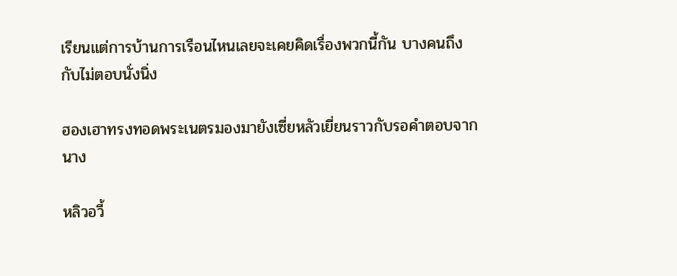เรียนแต่การบ้านการเรือนไหนเลยจะเคยคิดเรื่องพวกนี้กัน บางคนถึงกับไม่ตอบนั่งนิ่ง

ฮองเฮาทรงทอดพระเนตรมองมายังเซี่ยหลัวเยี่ยนราวกับรอคำตอบจากนาง

หลิวอวี้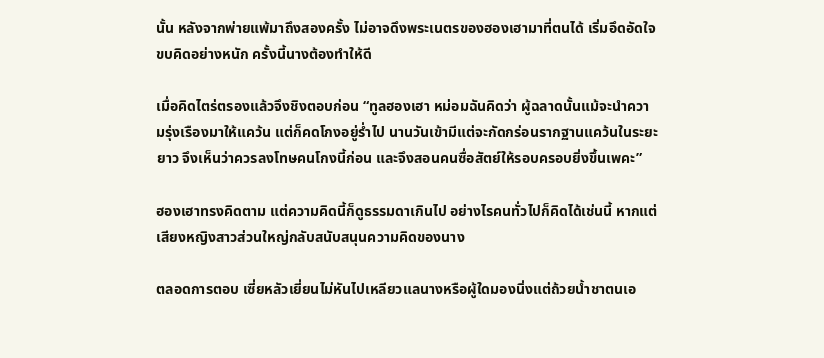นั้น หลังจากพ่ายแพ้มาถึงสองครั้ง ไม่อาจดึงพระเนตรของฮองเฮามาที่ตนได้ เริ่มอึดอัดใจ ขบคิดอย่างหนัก ครั้งนี้นางต้องทำให้ดี

เมื่อคิดไตร่ตรองแล้วจึงชิงตอบก่อน “ทูลฮองเฮา หม่อมฉันคิดว่า ผู้ฉลาดนั้นแม้จะนำความรุ่งเรืองมาให้แคว้น แต่ก็คดโกงอยู่ร่ำไป นานวันเข้ามีแต่จะกัดกร่อนรากฐานแคว้นในระยะยาว จึงเห็นว่าควรลงโทษคนโกงนี้ก่อน และจึงสอนคนซื่อสัตย์ให้รอบครอบยิ่งขึ้นเพคะ”

ฮองเฮาทรงคิดตาม แต่ความคิดนี้ก็ดูธรรมดาเกินไป อย่างไรคนทั่วไปก็คิดได้เช่นนี้ หากแต่เสียงหญิงสาวส่วนใหญ่กลับสนับสนุนความคิดของนาง

ตลอดการตอบ เซี่ยหลัวเยี่ยนไม่หันไปเหลียวแลนางหรือผู้ใดมองนิ่งแต่ถ้วยน้ำชาตนเอ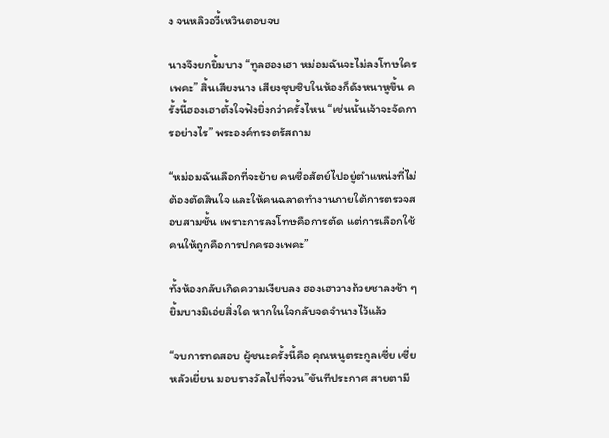ง จนหลิวอวี้เหวินตอบจบ

นางจึงยกยิ้มบาง “ทูลฮองเฮา หม่อมฉันจะไม่ลงโทษใครเพคะ” สิ้นเสียงนาง เสียงซุบซิบในห้องก็ดังหนาหูขึ้น ครั้งนี้ฮองเฮาตั้งใจฟังยิ่งกว่าครั้งไหน “เช่นนั้นเจ้าจะจัดการอย่างไร” พระองค์ทรงตรัสถาม

“หม่อมฉันเลือกที่จะย้าย คนซื่อสัตย์ไปอยู่ตำแหน่งที่ไม่ต้องตัดสินใจ และให้คนฉลาดทำงานภายใต้การตรวจสอบสามชั้น เพราะการลงโทษคือการตัด แต่การเลือกใช้คนให้ถูกคือการปกครองเพคะ”

ทั้งห้องกลับเกิดความเงียบลง ฮองเฮาวางถ้วยชาลงช้า ๆ ยิ้มบางมิเอ่ยสิ่งใด หากในใจกลับจดจำนางไว้แล้ว

“จบการทดสอบ ผู้ชนะครั้งนี้คือ คุณหนูตระกูลเซี่ย เซี่ยหลัวเยี่ยน มอบรางวัลไปที่จวน”ขันทีประกาศ สายตามี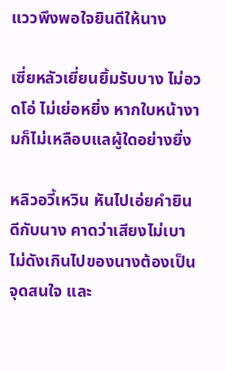แววพึงพอใจยินดีให้นาง

เซี่ยหลัวเยี่ยนยิ้มรับบาง ไม่อวดโอ่ ไม่เย่อหยิ่ง หากใบหน้างามก็ไม่เหลือบแลผู้ใดอย่างยิ่ง

หลิวอวี้เหวิน หันไปเอ่ยคำยินดีกับนาง คาดว่าเสียงไม่เบาไม่ดังเกินไปของนางต้องเป็นจุดสนใจ และ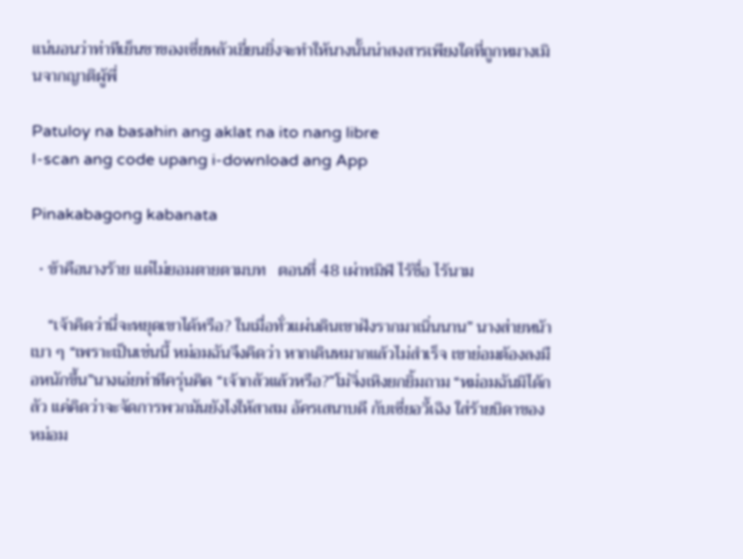แน่นอนว่าท่าทีเย็นชาของเซี่ยหลัวเยี่ยนยิ่งจะทำให้นางนั้นน่าสงสารเพียงใดที่ถูกหมางเมินจากญาติผู้พี่

Patuloy na basahin ang aklat na ito nang libre
I-scan ang code upang i-download ang App

Pinakabagong kabanata

  • ข้าคือนางร้าย แต่ไม่ยอมตายตามบท   ตอนที่ 48 เผ่าทมิฬ ไร้ชื่อ ไร้นาม

    “เจ้าคิดว่านี่จะหยุดเขาได้หรือ? ในเมื่อทั่วแผ่นดินเขาฝังรากมาเนิ่นนาน” นางส่ายหน้าเบา ๆ “เพราะเป็นเช่นนี้ หม่อมฉันจึงคิดว่า หากเดินหมากแล้วไม่สำเร็จ เขาย่อมต้องลงมือหนักขึ้น”นางเอ่ยท่าทีครุ่นคิด “เจ้ากลัวแล้วหรือ?”โม่จิ่งเหิงยกยิ้มถาม “หม่อมฉันมิได้กลัว แค่คิดว่าจะจัดการพวกมันยังไงให้สาสม อัครเสนาบดี กับเซี่ยอวี้เฉิง ใส่ร้ายบิดาของหม่อม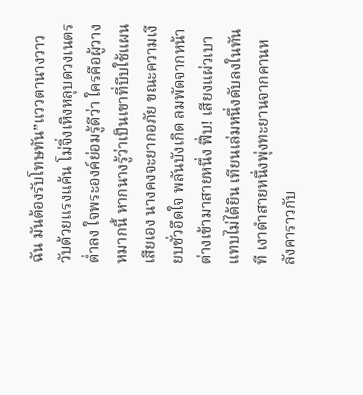ฉัน มันต้องรับโทษทัน”แววตานางวาววับด้วยแรงแค้น โม่จิ่งเหิงหลุบดวงเนตรต่ำลง ใจพระองค์ย่อมรู้ดีว่า ใครคือผู้วางหมากนี้ หากนางรู้ว่าเป็นเขาที่บีบใช้แผนเสียเอง นางคงจะยากอภัย ขณะความเงียบชั่วอึดใจ พลันบังเกิด ลมพัดจากหน้าต่างเข้ามาสายหนึ่ง ฟึ่บ! เสียงแผ่วเบาแทบไม่ได้ยิน เทียนเล่มหนึ่งดับลงในทันที เงาดำสายหนึ่งพุ่งทะยานจากคานหลังคาราวกับ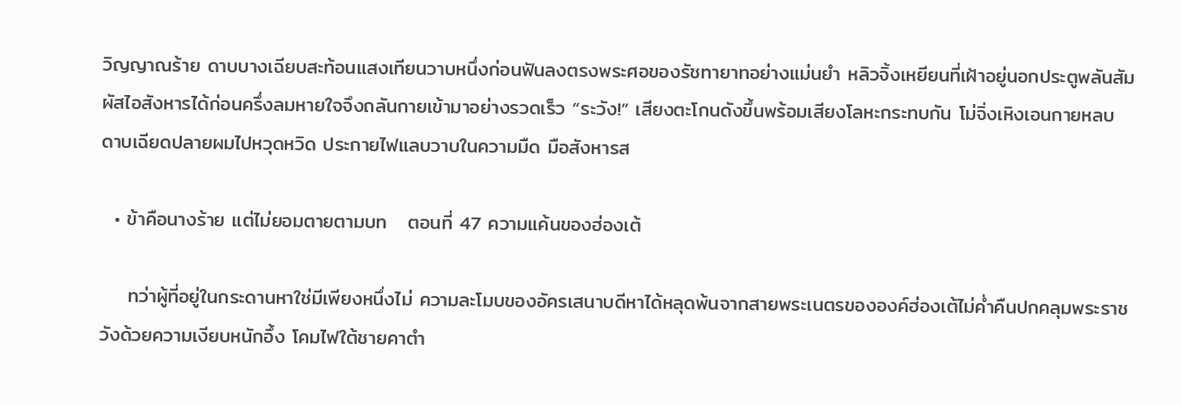วิญญาณร้าย ดาบบางเฉียบสะท้อนแสงเทียนวาบหนึ่งก่อนฟันลงตรงพระศอของรัชทายาทอย่างแม่นยำ หลิวจิ้งเหยียนที่เฝ้าอยู่นอกประตูพลันสัมผัสไอสังหารได้ก่อนครึ่งลมหายใจจึงถลันกายเข้ามาอย่างรวดเร็ว “ระวัง!” เสียงตะโกนดังขึ้นพร้อมเสียงโลหะกระทบกัน โม่จิ่งเหิงเอนกายหลบ ดาบเฉียดปลายผมไปหวุดหวิด ประกายไฟแลบวาบในความมืด มือสังหารส

  • ข้าคือนางร้าย แต่ไม่ยอมตายตามบท   ตอนที่ 47 ความแค้นของฮ่องเต้

    ทว่าผู้ที่อยู่ในกระดานหาใช่มีเพียงหนึ่งไม่ ความละโมบของอัครเสนาบดีหาได้หลุดพ้นจากสายพระเนตรขององค์ฮ่องเต้ไม่ค่ำคืนปกคลุมพระราชวังด้วยความเงียบหนักอึ้ง โคมไฟใต้ชายคาตำ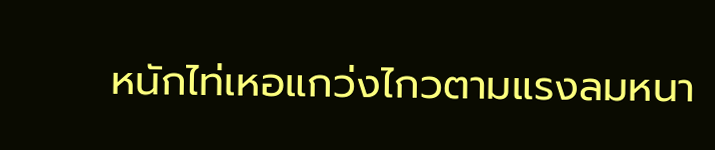หนักไท่เหอแกว่งไกวตามแรงลมหนา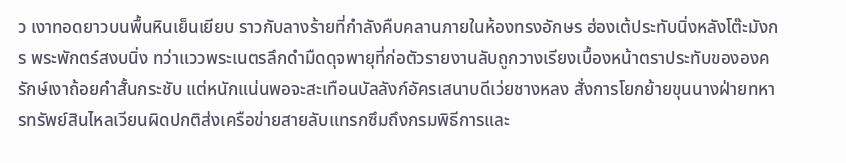ว เงาทอดยาวบนพื้นหินเย็นเยียบ ราวกับลางร้ายที่กำลังคืบคลานภายในห้องทรงอักษร ฮ่องเต้ประทับนิ่งหลังโต๊ะมังกร พระพักตร์สงบนิ่ง ทว่าแววพระเนตรลึกดำมืดดุจพายุที่ก่อตัวรายงานลับถูกวางเรียงเบื้องหน้าตราประทับขององครักษ์เงาถ้อยคำสั้นกระชับ แต่หนักแน่นพอจะสะเทือนบัลลังก์อัครเสนาบดีเว่ยชางหลง สั่งการโยกย้ายขุนนางฝ่ายทหารทรัพย์สินไหลเวียนผิดปกติส่งเครือข่ายสายลับแทรกซึมถึงกรมพิธีการและ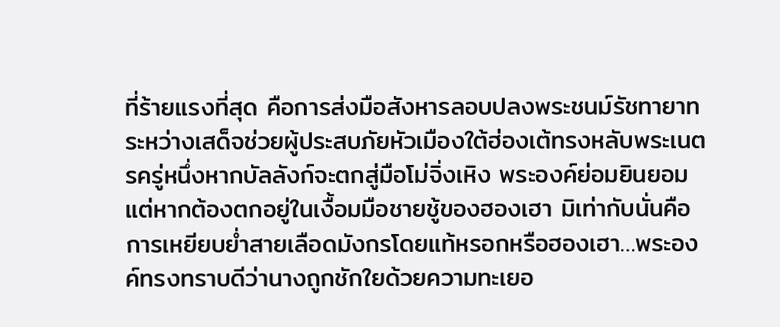ที่ร้ายแรงที่สุด คือการส่งมือสังหารลอบปลงพระชนม์รัชทายาทระหว่างเสด็จช่วยผู้ประสบภัยหัวเมืองใต้ฮ่องเต้ทรงหลับพระเนตรครู่หนึ่งหากบัลลังก์จะตกสู่มือโม่จิ่งเหิง พระองค์ย่อมยินยอมแต่หากต้องตกอยู่ในเงื้อมมือชายชู้ของฮองเฮา มิเท่ากับนั่นคือการเหยียบย่ำสายเลือดมังกรโดยแท้หรอกหรือฮองเฮา…พระองค์ทรงทราบดีว่านางถูกชักใยด้วยความทะเยอ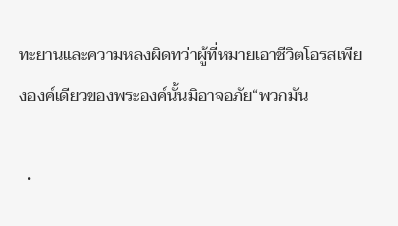ทะยานและความหลงผิดทว่าผู้ที่หมายเอาชีวิตโอรสเพียงองค์เดียวของพระองค์นั้นมิอาจอภัย“พวกมัน

  •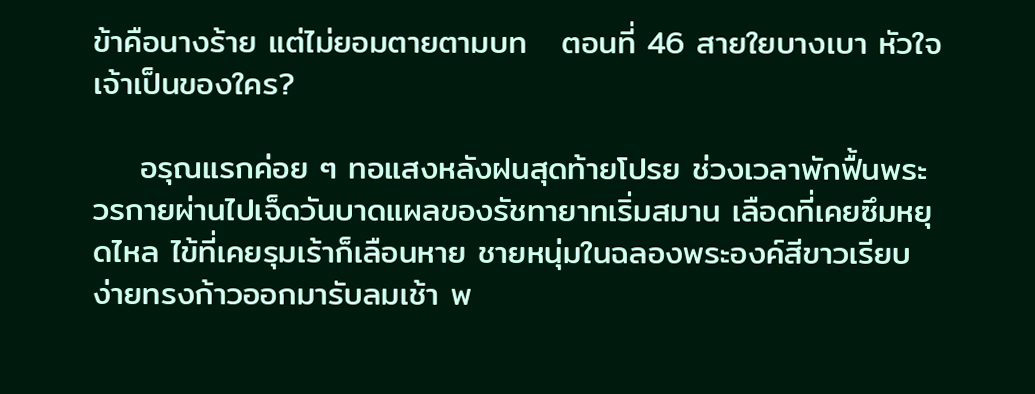ข้าคือนางร้าย แต่ไม่ยอมตายตามบท   ตอนที่ 46 สายใยบางเบา หัวใจเจ้าเป็นของใคร?

    อรุณแรกค่อย ๆ ทอแสงหลังฝนสุดท้ายโปรย ช่วงเวลาพักฟื้นพระวรกายผ่านไปเจ็ดวันบาดแผลของรัชทายาทเริ่มสมาน เลือดที่เคยซึมหยุดไหล ไข้ที่เคยรุมเร้าก็เลือนหาย ชายหนุ่มในฉลองพระองค์สีขาวเรียบง่ายทรงก้าวออกมารับลมเช้า พ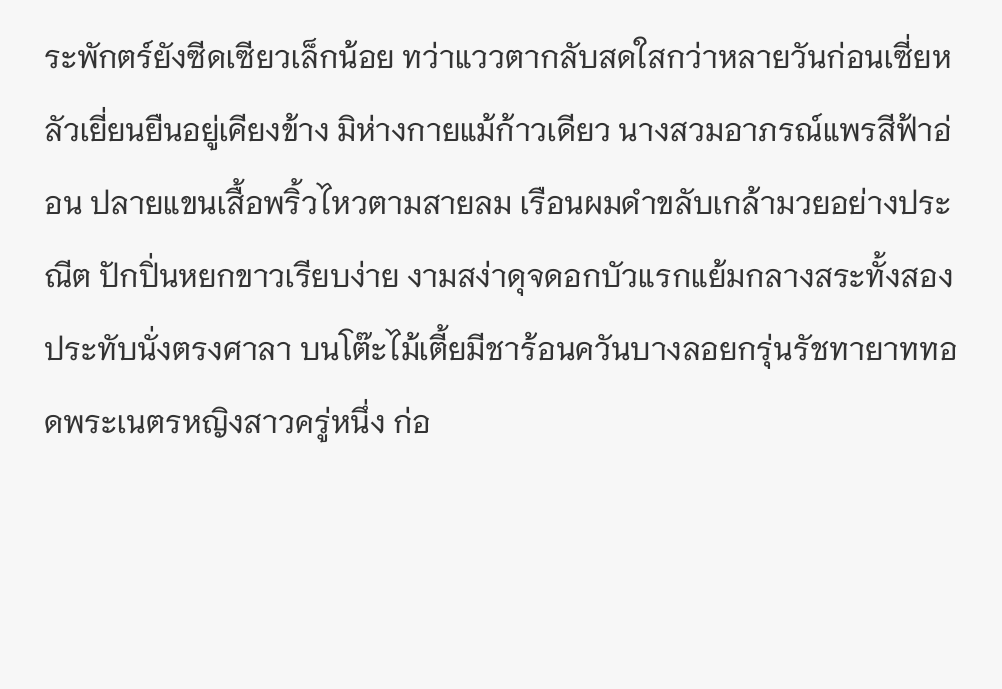ระพักตร์ยังซีดเซียวเล็กน้อย ทว่าแววตากลับสดใสกว่าหลายวันก่อนเซี่ยหลัวเยี่ยนยืนอยู่เคียงข้าง มิห่างกายแม้ก้าวเดียว นางสวมอาภรณ์แพรสีฟ้าอ่อน ปลายแขนเสื้อพริ้วไหวตามสายลม เรือนผมดำขลับเกล้ามวยอย่างประณีต ปักปิ่นหยกขาวเรียบง่าย งามสง่าดุจดอกบัวแรกแย้มกลางสระทั้งสองประทับนั่งตรงศาลา บนโต๊ะไม้เตี้ยมีชาร้อนควันบางลอยกรุ่นรัชทายาททอดพระเนตรหญิงสาวครู่หนึ่ง ก่อ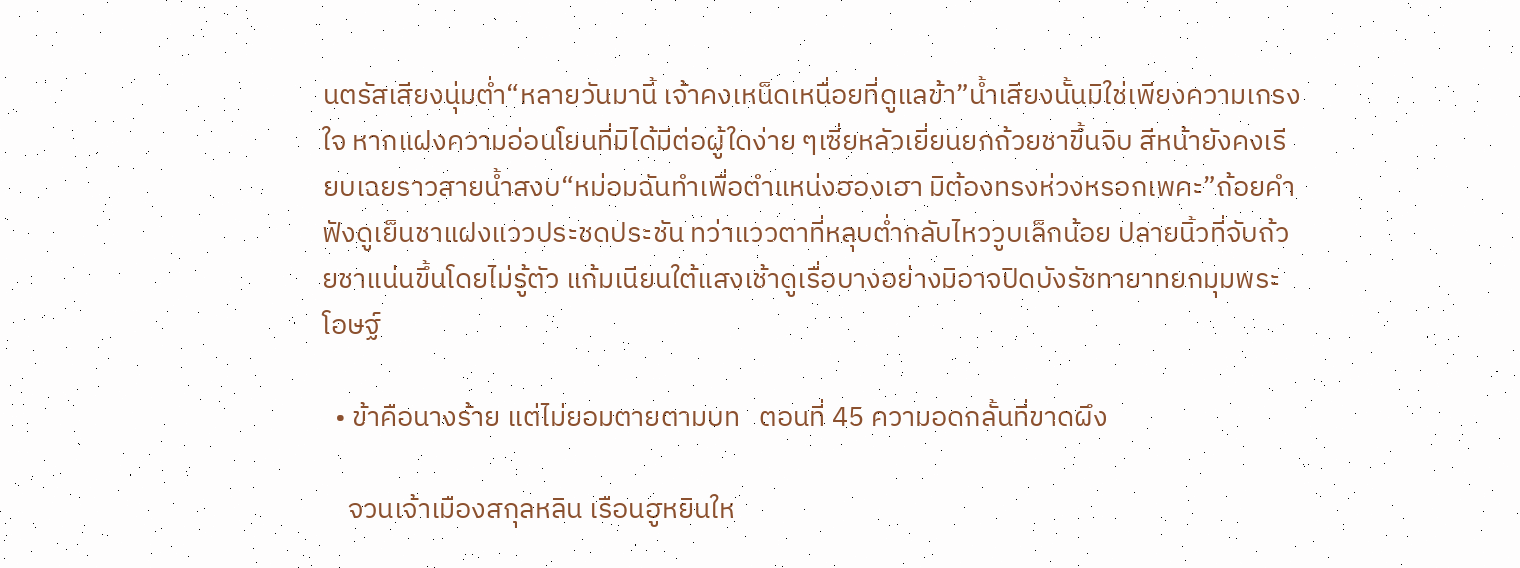นตรัสเสียงนุ่มต่ำ“หลายวันมานี้ เจ้าคงเหน็ดเหนื่อยที่ดูแลข้า”น้ำเสียงนั้นมิใช่เพียงความเกรงใจ หากแฝงความอ่อนโยนที่มิได้มีต่อผู้ใดง่าย ๆเซี่ยหลัวเยี่ยนยกถ้วยชาขึ้นจิบ สีหน้ายังคงเรียบเฉยราวสายน้ำสงบ“หม่อมฉันทำเพื่อตำแหน่งฮองเฮา มิต้องทรงห่วงหรอกเพคะ”ถ้อยคำฟังดูเย็นชาแฝงแววประชดประชัน ทว่าแววตาที่หลุบต่ำกลับไหววูบเล็กน้อย ปลายนิ้วที่จับถ้วยชาแน่นขึ้นโดยไม่รู้ตัว แก้มเนียนใต้แสงเช้าดูเรื่อบางอย่างมิอาจปิดบังรัชทายาทยกมุมพระโอษฐ์

  • ข้าคือนางร้าย แต่ไม่ยอมตายตามบท   ตอนที่ 45 ความอดกลั้นที่ขาดผึง

    จวนเจ้าเมืองสกุลหลิน เรือนฮูหยินให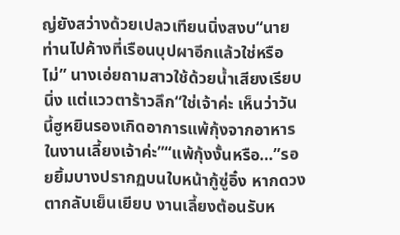ญ่ยังสว่างด้วยเปลวเทียนนิ่งสงบ“นายท่านไปค้างที่เรือนบุปผาอีกแล้วใช่หรือไม่” นางเอ่ยถามสาวใช้ด้วยน้ำเสียงเรียบนิ่ง แต่แววตาร้าวลึก“ใช่เจ้าค่ะ เห็นว่าวันนี้ฮูหยินรองเกิดอาการแพ้กุ้งจากอาหารในงานเลี้ยงเจ้าค่ะ”“แพ้กุ้งงั้นหรือ…”รอยยิ้มบางปรากฏบนใบหน้ากู้ซู่อิ๋ง หากดวงตากลับเย็นเยียบ งานเลี้ยงต้อนรับห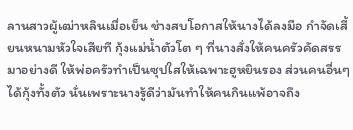ลานสาวผู้เฒ่าหลินเมื่อเย็น ช่างสบโอกาสให้นางได้ลงมือ กำจัดเสี้ยนหนามหัวใจเสียที กุ้งแม่น้ำตัวโต ๆ ที่นางสั่งให้คนครัวคัดสรรมาอย่างดี ให้พ่อครัวทำเป็นซุปใสให้เฉพาะฮูหยินรอง ส่วนคนอื่นๆ ได้กุ้งทั้งตัว นั่นเพราะนางรู้ดีว่ามันทำให้คนกินแพ้อาจถึง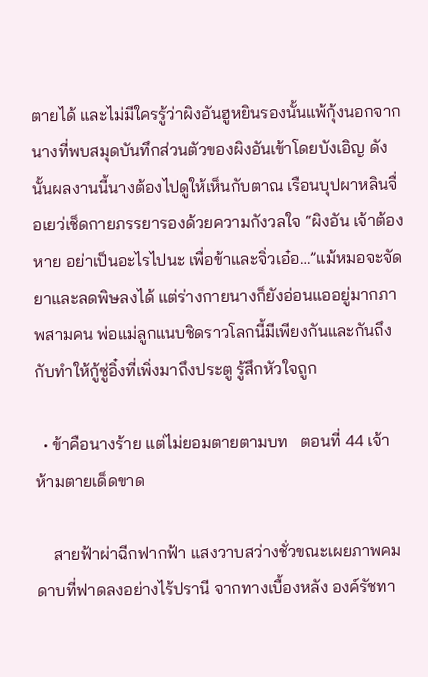ตายได้ และไม่มีใครรู้ว่าผิงอันฮูหยินรองนั้นแพ้กุ้งนอกจากนางที่พบสมุดบันทึกส่วนตัวของผิงอันเข้าโดยบังเอิญ ดังนั้นผลงานนี้นางต้องไปดูให้เห็นกับตาณ เรือนบุปผาหลินจื่อเยว่เช็ดกายภรรยารองด้วยความกังวลใจ “ผิงอัน เจ้าต้องหาย อย่าเป็นอะไรไปนะ เพื่อข้าและจิ่วเอ๋อ…”แม้หมอจะจัดยาและลดพิษลงได้ แต่ร่างกายนางก็ยังอ่อนแออยู่มากภาพสามคน พ่อแม่ลูกแนบชิดราวโลกนี้มีเพียงกันและกันถึงกับทำให้กู้ซู่อิ๋งที่เพิ่งมาถึงประตู รู้สึกหัวใจถูก

  • ข้าคือนางร้าย แต่ไม่ยอมตายตามบท   ตอนที่ 44 เจ้าห้ามตายเด็ดขาด

    สายฟ้าผ่าฉีกฟากฟ้า แสงวาบสว่างชั่วขณะเผยภาพคมดาบที่ฟาดลงอย่างไร้ปรานี จากทางเบื้องหลัง องค์รัชทา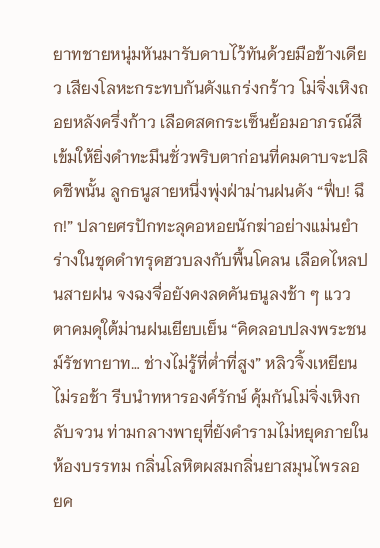ยาทชายหนุ่มหันมารับดาบไว้ทันด้วยมือข้างเดียว เสียงโลหะกระทบกันดังแกร่งกร้าว โม่จิ่งเหิงถอยหลังครึ่งก้าว เลือดสดกระเซ็นย้อมอาภรณ์สีเข้มให้ยิ่งดำทะมึนชั่วพริบตาก่อนที่คมดาบจะปลิดชีพนั้น ลูกธนูสายหนึ่งพุ่งฝ่าม่านฝนดัง “ฟึ่บ! ฉึก!” ปลายศรปักทะลุคอหอยนักฆ่าอย่างแม่นยำ ร่างในชุดดำทรุดฮวบลงกับพื้นโคลน เลือดไหลปนสายฝน จงฉงจื่อยังคงลดคันธนูลงช้า ๆ แววตาคมดุใต้ม่านฝนเยียบเย็น “คิดลอบปลงพระชนม์รัชทายาท… ช่างไม่รู้ที่ต่ำที่สูง” หลิวจิ้งเหยียนไม่รอช้า รีบนำทหารองค์รักษ์ คุ้มกันโม่จิ่งเหิงกลับจวน ท่ามกลางพายุที่ยังคำรามไม่หยุดภายในห้องบรรทม กลิ่นโลหิตผสมกลิ่นยาสมุนไพรลอยค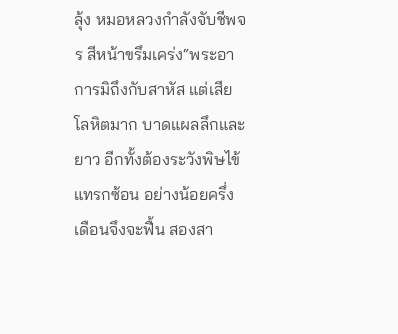ลุ้ง หมอหลวงกำลังจับชีพจร สีหน้าขรึมเคร่ง“พระอาการมิถึงกับสาหัส แต่เสียโลหิตมาก บาดแผลลึกและยาว อีกทั้งต้องระวังพิษไข้แทรกซ้อน อย่างน้อยครึ่งเดือนจึงจะฟื้น สองสา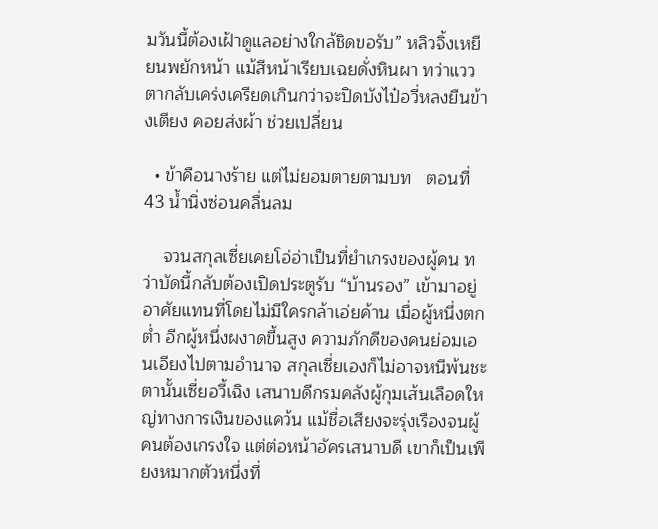มวันนี้ต้องเฝ้าดูแลอย่างใกล้ชิดขอรับ” หลิวจิ้งเหยียนพยักหน้า แม้สีหน้าเรียบเฉยดั่งหินผา ทว่าแววตากลับเคร่งเครียดเกินกว่าจะปิดบังไป๋อวี่หลงยืนข้างเตียง คอยส่งผ้า ช่วยเปลี่ยน

  • ข้าคือนางร้าย แต่ไม่ยอมตายตามบท   ตอนที่ 43 น้ำนิ่งซ่อนคลื่นลม

    จวนสกุลเซี่ยเคยโอ่อ่าเป็นที่ยำเกรงของผู้คน ทว่าบัดนี้กลับต้องเปิดประตูรับ “บ้านรอง” เข้ามาอยู่อาศัยแทนที่โดยไม่มีใครกล้าเอ่ยค้าน เมื่อผู้หนึ่งตกต่ำ อีกผู้หนึ่งผงาดขึ้นสูง ความภักดีของคนย่อมเอนเอียงไปตามอำนาจ สกุลเซี่ยเองก็ไม่อาจหนีพ้นชะตานั้นเซี่ยอวี้เฉิง เสนาบดีกรมคลังผู้กุมเส้นเลือดใหญ่ทางการเงินของแคว้น แม้ชื่อเสียงจะรุ่งเรืองจนผู้คนต้องเกรงใจ แต่ต่อหน้าอัครเสนาบดี เขาก็เป็นเพียงหมากตัวหนึ่งที่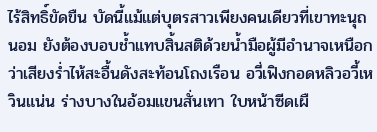ไร้สิทธิ์ขัดขืน บัดนี้แม้แต่บุตรสาวเพียงคนเดียวที่เขาทะนุถนอม ยังต้องบอบช้ำแทบสิ้นสติด้วยน้ำมือผู้มีอำนาจเหนือกว่าเสียงร่ำไห้สะอื้นดังสะท้อนโถงเรือน อวี่เฟิงกอดหลิวอวี้เหวินแน่น ร่างบางในอ้อมแขนสั่นเทา ใบหน้าซีดเผื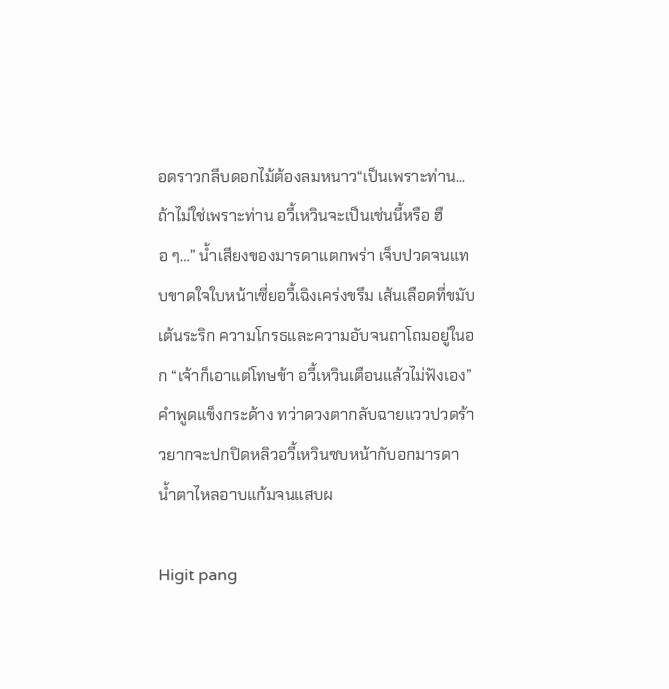อดราวกลีบดอกไม้ต้องลมหนาว“เป็นเพราะท่าน... ถ้าไม่ใช่เพราะท่าน อวี้เหวินจะเป็นเช่นนี้หรือ ฮือ ๆ…” น้ำเสียงของมารดาแตกพร่า เจ็บปวดจนแทบขาดใจใบหน้าเซี่ยอวี้เฉิงเคร่งขรึม เส้นเลือดที่ขมับเต้นระริก ความโกรธและความอับจนถาโถมอยู่ในอก “เจ้าก็เอาแต่โทษข้า อวี้เหวินเตือนแล้วไม่ฟังเอง”คำพูดแข็งกระด้าง ทว่าดวงตากลับฉายแววปวดร้าวยากจะปกปิดหลิวอวี้เหวินซบหน้ากับอกมารดา น้ำตาไหลอาบแก้มจนแสบผ

Higit pang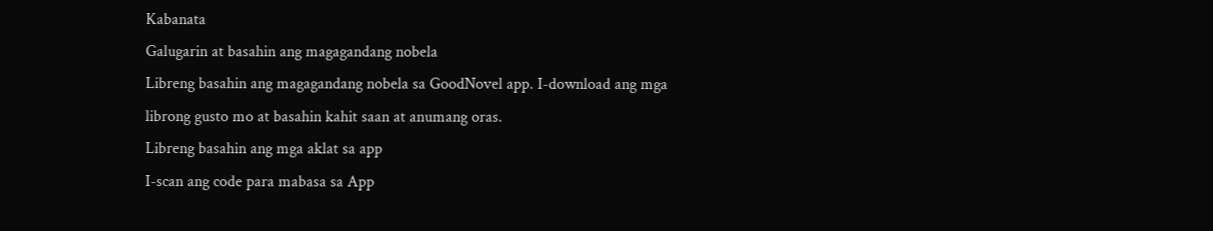Kabanata
Galugarin at basahin ang magagandang nobela
Libreng basahin ang magagandang nobela sa GoodNovel app. I-download ang mga librong gusto mo at basahin kahit saan at anumang oras.
Libreng basahin ang mga aklat sa app
I-scan ang code para mabasa sa App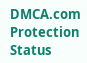DMCA.com Protection Status